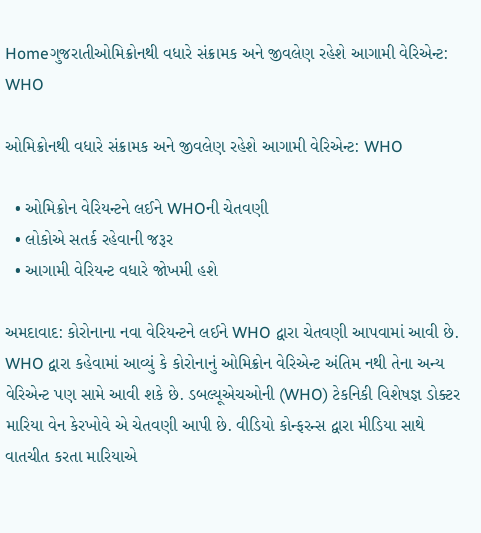Homeગુજરાતીઓમિક્રોનથી વધારે સંક્રામક અને જીવલેણ રહેશે આગામી વેરિએન્ટ: WHO

ઓમિક્રોનથી વધારે સંક્રામક અને જીવલેણ રહેશે આગામી વેરિએન્ટ: WHO

  • ઓમિક્રોન વેરિયન્ટને લઈને WHOની ચેતવણી
  • લોકોએ સતર્ક રહેવાની જરૂર
  • આગામી વેરિયન્ટ વધારે જોખમી હશે

અમદાવાદ: કોરોનાના નવા વેરિયન્ટને લઈને WHO દ્વારા ચેતવણી આપવામાં આવી છે. WHO દ્વારા કહેવામાં આવ્યું કે કોરોનાનું ઓમિક્રોન વેરિએન્ટ અંતિમ નથી તેના અન્ય વેરિએન્ટ પણ સામે આવી શકે છે. ડબલ્યૂએચઓની (WHO) ટેકનિકી વિશેષજ્ઞ ડોક્ટર મારિયા વેન કેરખોવે એ ચેતવણી આપી છે. વીડિયો કોન્ફરન્સ દ્વારા મીડિયા સાથે વાતચીત કરતા મારિયાએ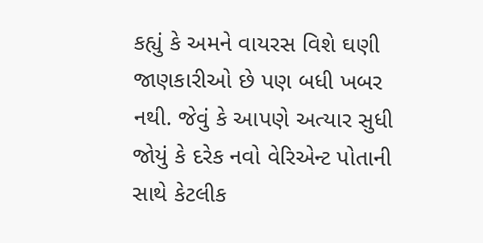કહ્યું કે અમને વાયરસ વિશે ઘણી જાણકારીઓ છે પણ બધી ખબર નથી. જેવું કે આપણે અત્યાર સુધી જોયું કે દરેક નવો વેરિએન્ટ પોતાની સાથે કેટલીક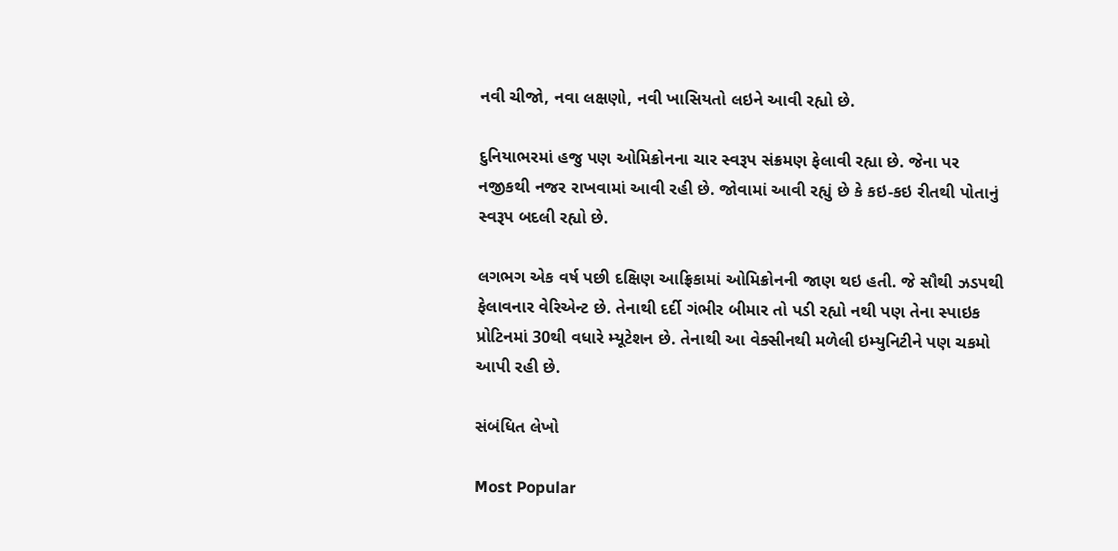નવી ચીજો, નવા લક્ષણો, નવી ખાસિયતો લઇને આવી રહ્યો છે.

દુનિયાભરમાં હજુ પણ ઓમિક્રોનના ચાર સ્વરૂપ સંક્રમણ ફેલાવી રહ્યા છે. જેના પર નજીકથી નજર રાખવામાં આવી રહી છે. જોવામાં આવી રહ્યું છે કે કઇ-કઇ રીતથી પોતાનું સ્વરૂપ બદલી રહ્યો છે.

લગભગ એક વર્ષ પછી દક્ષિણ આફ્રિકામાં ઓમિક્રોનની જાણ થઇ હતી. જે સૌથી ઝડપથી ફેલાવનાર વેરિએન્ટ છે. તેનાથી દર્દી ગંભીર બીમાર તો પડી રહ્યો નથી પણ તેના સ્પાઇક પ્રોટિનમાં 30થી વધારે મ્યૂટેશન છે. તેનાથી આ વેક્સીનથી મળેલી ઇમ્યુનિટીને પણ ચકમો આપી રહી છે.

સંબંધિત લેખો

Most Popular